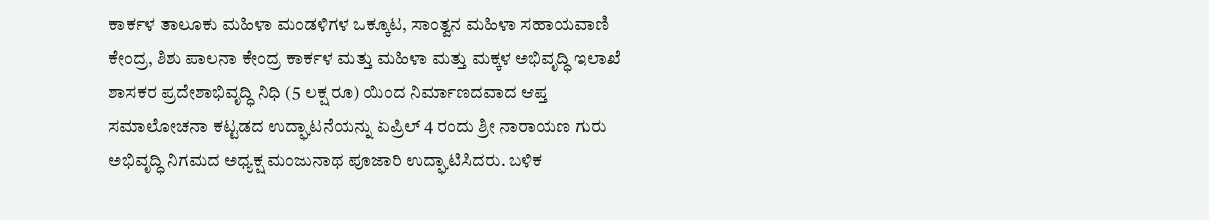ಕಾರ್ಕಳ ತಾಲೂಕು ಮಹಿಳಾ ಮಂಡಳಿಗಳ ಒಕ್ಕೂಟ, ಸಾಂತ್ವನ ಮಹಿಳಾ ಸಹಾಯವಾಣಿ ಕೇಂದ್ರ, ಶಿಶು ಪಾಲನಾ ಕೇಂದ್ರ ಕಾರ್ಕಳ ಮತ್ತು ಮಹಿಳಾ ಮತ್ತು ಮಕ್ಕಳ ಅಭಿವೃದ್ಧಿ ಇಲಾಖೆ ಶಾಸಕರ ಪ್ರದೇಶಾಭಿವೃದ್ಧಿ ನಿಧಿ (5 ಲಕ್ಷ ರೂ) ಯಿಂದ ನಿರ್ಮಾಣದವಾದ ಆಪ್ತ ಸಮಾಲೋಚನಾ ಕಟ್ಟಡದ ಉದ್ಘಾಟನೆಯನ್ನು ಏಪ್ರಿಲ್ 4 ರಂದು ಶ್ರೀ ನಾರಾಯಣ ಗುರು ಅಭಿವೃದ್ಧಿ ನಿಗಮದ ಅಧ್ಯಕ್ಷ ಮಂಜುನಾಥ ಪೂಜಾರಿ ಉದ್ಘಾಟಿಸಿದರು. ಬಳಿಕ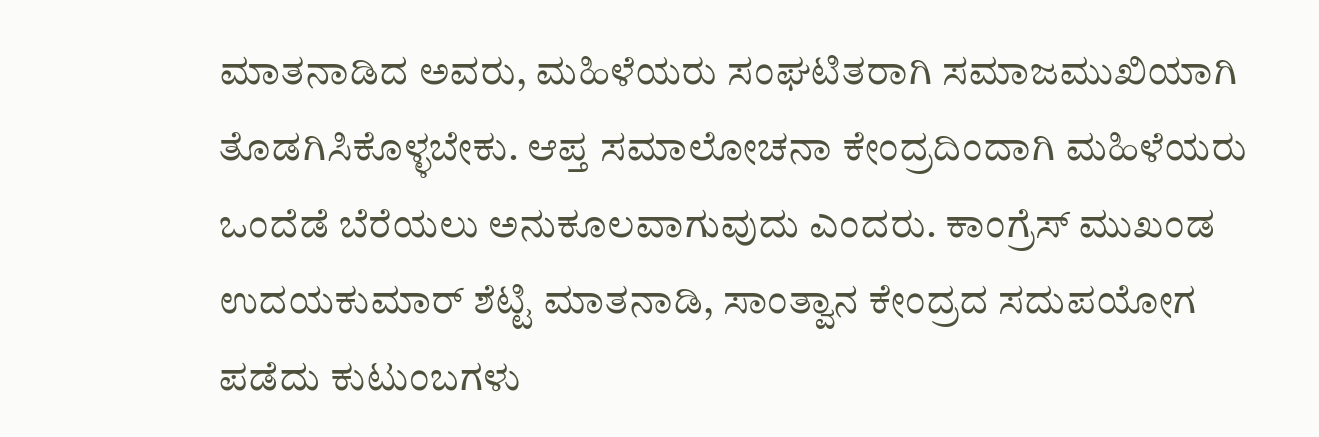ಮಾತನಾಡಿದ ಅವರು, ಮಹಿಳೆಯರು ಸಂಘಟಿತರಾಗಿ ಸಮಾಜಮುಖಿಯಾಗಿ ತೊಡಗಿಸಿಕೊಳ್ಳಬೇಕು. ಆಪ್ತ ಸಮಾಲೋಚನಾ ಕೇಂದ್ರದಿಂದಾಗಿ ಮಹಿಳೆಯರು ಒಂದೆಡೆ ಬೆರೆಯಲು ಅನುಕೂಲವಾಗುವುದು ಎಂದರು. ಕಾಂಗ್ರೆಸ್ ಮುಖಂಡ ಉದಯಕುಮಾರ್ ಶೆಟ್ಟಿ ಮಾತನಾಡಿ, ಸಾಂತ್ವಾನ ಕೇಂದ್ರದ ಸದುಪಯೋಗ ಪಡೆದು ಕುಟುಂಬಗಳು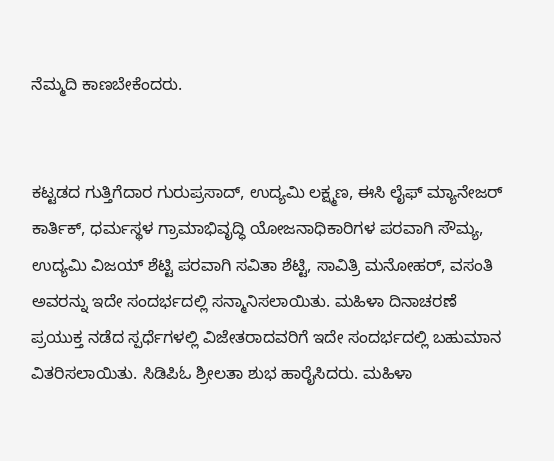ನೆಮ್ಮದಿ ಕಾಣಬೇಕೆಂದರು.


ಕಟ್ಟಡದ ಗುತ್ತಿಗೆದಾರ ಗುರುಪ್ರಸಾದ್, ಉದ್ಯಮಿ ಲಕ್ಷ್ಮಣ, ಈಸಿ ಲೈಫ್ ಮ್ಯಾನೇಜರ್ ಕಾರ್ತಿಕ್, ಧರ್ಮಸ್ಥಳ ಗ್ರಾಮಾಭಿವೃದ್ಧಿ ಯೋಜನಾಧಿಕಾರಿಗಳ ಪರವಾಗಿ ಸೌಮ್ಯ, ಉದ್ಯಮಿ ವಿಜಯ್ ಶೆಟ್ಟಿ ಪರವಾಗಿ ಸವಿತಾ ಶೆಟ್ಟಿ, ಸಾವಿತ್ರಿ ಮನೋಹರ್, ವಸಂತಿ ಅವರನ್ನು ಇದೇ ಸಂದರ್ಭದಲ್ಲಿ ಸನ್ಮಾನಿಸಲಾಯಿತು. ಮಹಿಳಾ ದಿನಾಚರಣೆ ಪ್ರಯುಕ್ತ ನಡೆದ ಸ್ಪರ್ಧೆಗಳಲ್ಲಿ ವಿಜೇತರಾದವರಿಗೆ ಇದೇ ಸಂದರ್ಭದಲ್ಲಿ ಬಹುಮಾನ ವಿತರಿಸಲಾಯಿತು. ಸಿಡಿಪಿಓ ಶ್ರೀಲತಾ ಶುಭ ಹಾರೈಸಿದರು. ಮಹಿಳಾ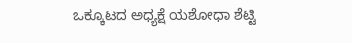ಒಕ್ಕೂಟದ ಅಧ್ಯಕ್ಷೆ ಯಶೋಧಾ ಶೆಟ್ಟಿ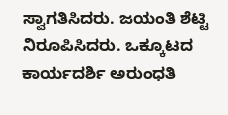ಸ್ವಾಗತಿಸಿದರು. ಜಯಂತಿ ಶೆಟ್ಟಿ ನಿರೂಪಿಸಿದರು. ಒಕ್ಕೂಟದ ಕಾರ್ಯದರ್ಶಿ ಅರುಂಧತಿ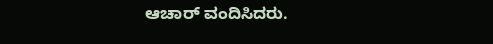ಆಚಾರ್ ವಂದಿಸಿದರು.